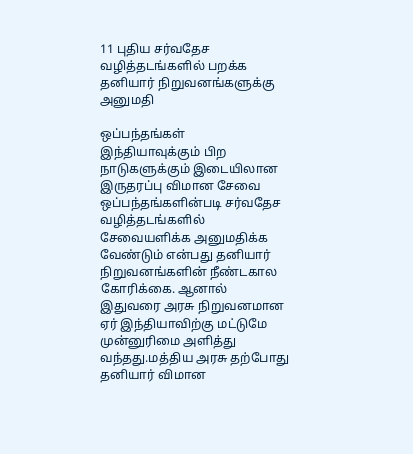11 புதிய சர்வதேச வழித்தடங்களில் பறக்க தனியார் நிறுவனங்களுக்கு அனுமதி

ஒப்பந்தங்கள்
இந்தியாவுக்கும் பிற நாடுகளுக்கும் இடையிலான இருதரப்பு விமான சேவை ஒப்பந்தங்களின்படி சர்வதேச வழித்தடங்களில் சேவையளிக்க அனுமதிக்க வேண்டும் என்பது தனியார் நிறுவனங்களின் நீண்டகால கோரிக்கை. ஆனால் இதுவரை அரசு நிறுவனமான ஏர் இந்தியாவிற்கு மட்டுமே முன்னுரிமை அளித்து வந்தது.மத்திய அரசு தற்போது தனியார் விமான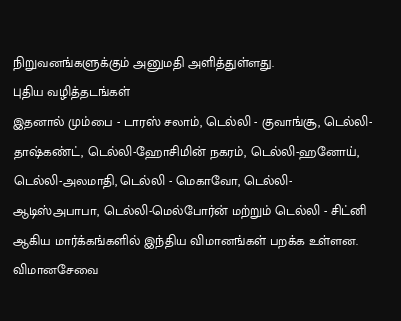நிறுவனங்களுக்கும் அனுமதி அளித்துள்ளது.
புதிய வழித்தடங்கள்
இதனால் மும்பை - டாரஸ் சலாம், டெல்லி - குவாங்சூ, டெல்லி-தாஷ்கண்ட், டெல்லி-ஹோசிமின் நகரம், டெல்லி-ஹனோய், டெல்லி-அலமாதி, டெல்லி - மெகாவோ, டெல்லி-ஆடிஸ்அபாபா, டெல்லி-மெல்போர்ன் மற்றும் டெல்லி - சிட்னி ஆகிய மார்க்கங்களில் இந்திய விமானங்கள் பறக்க உள்ளன.
விமானசேவை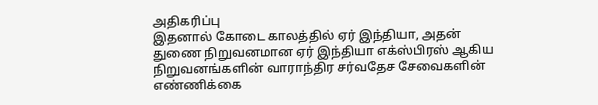அதிகரிப்பு
இதனால் கோடை காலத்தில் ஏர் இந்தியா, அதன் துணை நிறுவனமான ஏர் இந்தியா எக்ஸ்பிரஸ் ஆகிய நிறுவனங்களின் வாராந்திர சர்வதேச சேவைகளின் எண்ணிக்கை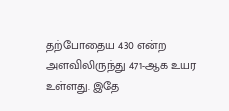தற்போதைய 430 என்ற அளவிலிருந்து 471-ஆக உயர உள்ளது. இதே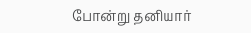போன்று தனியார்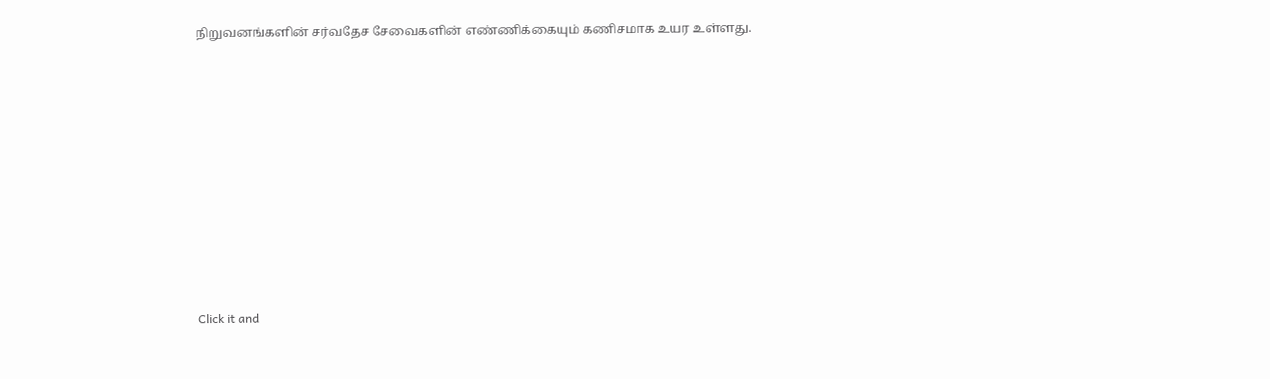நிறுவனங்களின் சர்வதேச சேவைகளின் எண்ணிக்கையும் கணிசமாக உயர உள்ளது.












Click it and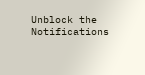Unblock the Notifications